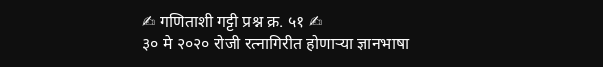✍ गणिताशी गट्टी प्रश्न क्र. ५१ ✍
३० मे २०२० रोजी रत्नागिरीत होणाऱ्या ज्ञानभाषा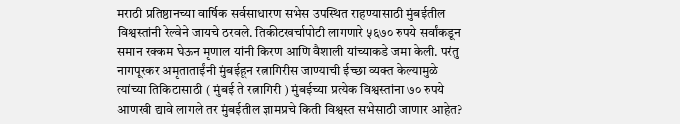मराठी प्रतिष्ठानच्या वार्षिक सर्वसाधारण सभेस उपस्थित राहण्यासाठी मुंबईतील विश्वस्तांनी रेल्वेने जायचे ठरवले. तिकीटखर्चापोटी लागणारे ५६७० रुपये सर्वांकडून समान रक्कम घेऊन मृणाल यांनी किरण आणि वैशाली यांच्याकडे जमा केली. परंतु नागपूरकर अमृताताईंनी मुंबईहून रत्नागिरीस जाण्याची ईच्छा व्यक्त केल्यामुळे त्यांच्या तिकिटासाठी ( मुंबई ते रत्नागिरी ) मुंबईच्या प्रत्येक विश्वस्तांना ७० रुपये आणखी द्यावे लागले तर मुंबईतील ज्ञामप्रचे किती विश्वस्त सभेसाठी जाणार आहेत?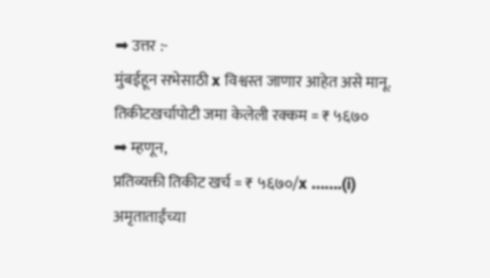➡ उत्तर :-
मुंबईहून सभेसाठी x विश्वस्त जाणार आहेत असे मानू.
तिकीटखर्चापोटी जमा केलेली रक्कम = ₹ ५६७०
➡ म्हणून,
प्रतिव्यक्ती तिकीट खर्च = ₹ ५६७०/x …….(i)
अमृताताईंच्या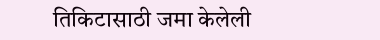तिकिटासाठी जमा केलेली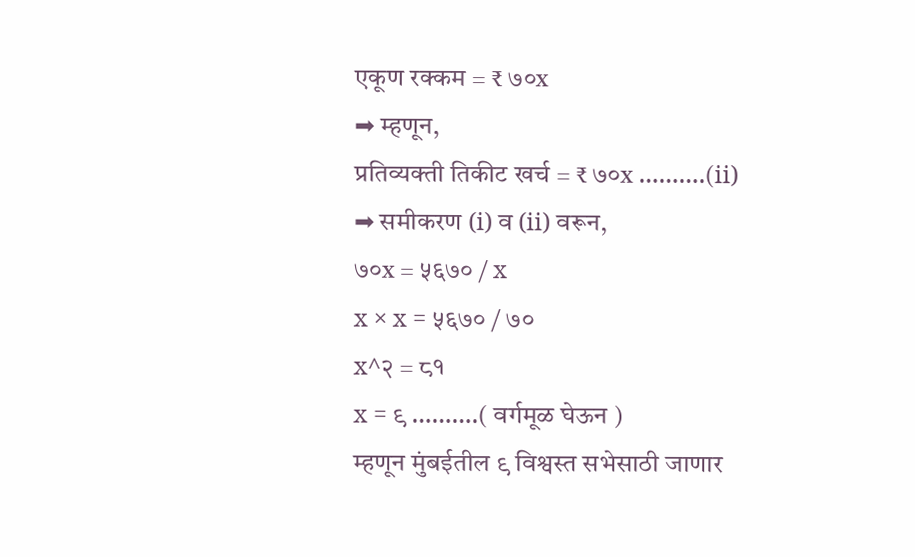एकूण रक्कम = ₹ ७०x
➡ म्हणून,
प्रतिव्यक्ती तिकीट खर्च = ₹ ७०x ……….(ii)
➡ समीकरण (i) व (ii) वरून,
७०x = ५६७० / x
x × x = ५६७० / ७०
x^२ = ८१
x = ९ ……….( वर्गमूळ घेऊन )
म्हणून मुंबईतील ९ विश्वस्त सभेसाठी जाणार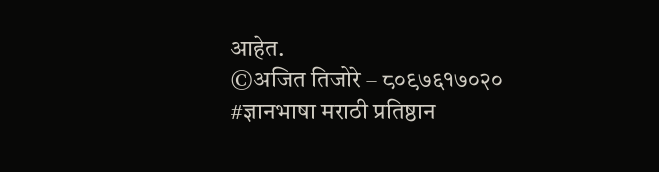आहेत.
©अजित तिजोरे – ८०९७६१७०२०
#ज्ञानभाषा मराठी प्रतिष्ठान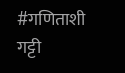#गणिताशी गट्टी